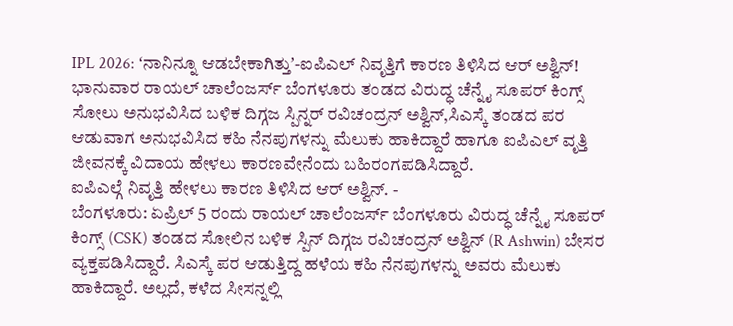IPL 2026: ʻನಾನಿನ್ನೂ ಆಡಬೇಕಾಗಿತ್ತುʼ-ಐಪಿಎಲ್ ನಿವೃತ್ತಿಗೆ ಕಾರಣ ತಿಳಿಸಿದ ಆರ್ ಅಶ್ವಿನ್!
ಭಾನುವಾರ ರಾಯಲ್ ಚಾಲೆಂಜರ್ಸ್ ಬೆಂಗಳೂರು ತಂಡದ ವಿರುದ್ಧ ಚೆನ್ನೈ ಸೂಪರ್ ಕಿಂಗ್ಸ್ ಸೋಲು ಅನುಭವಿಸಿದ ಬಳಿಕ ದಿಗ್ಗಜ ಸ್ಪಿನ್ನರ್ ರವಿಚಂದ್ರನ್ ಅಶ್ವಿನ್,ಸಿಎಸ್ಕೆ ತಂಡದ ಪರ ಆಡುವಾಗ ಅನುಭವಿಸಿದ ಕಹಿ ನೆನಪುಗಳನ್ನು ಮೆಲುಕು ಹಾಕಿದ್ದಾರೆ ಹಾಗೂ ಐಪಿಎಲ್ ವೃತ್ತಿ ಜೀವನಕ್ಕೆ ವಿದಾಯ ಹೇಳಲು ಕಾರಣವೇನೆಂದು ಬಹಿರಂಗಪಡಿಸಿದ್ದಾರೆ.
ಐಪಿಎಲ್ಗೆ ನಿವೃತ್ತಿ ಹೇಳಲು ಕಾರಣ ತಿಳಿಸಿದ ಆರ್ ಅಶ್ವಿನ್. -
ಬೆಂಗಳೂರು: ಏಪ್ರಿಲ್ 5 ರಂದು ರಾಯಲ್ ಚಾಲೆಂಜರ್ಸ್ ಬೆಂಗಳೂರು ವಿರುದ್ಧ ಚೆನ್ನೈ ಸೂಪರ್ ಕಿಂಗ್ಸ್ (CSK) ತಂಡದ ಸೋಲಿನ ಬಳಿಕ ಸ್ಪಿನ್ ದಿಗ್ಗಜ ರವಿಚಂದ್ರನ್ ಅಶ್ವಿನ್ (R Ashwin) ಬೇಸರ ವ್ಯಕ್ತಪಡಿಸಿದ್ದಾರೆ. ಸಿಎಸ್ಕೆ ಪರ ಆಡುತ್ತಿದ್ದ ಹಳೆಯ ಕಹಿ ನೆನಪುಗಳನ್ನು ಅವರು ಮೆಲುಕು ಹಾಕಿದ್ದಾರೆ. ಅಲ್ಲದೆ, ಕಳೆದ ಸೀಸನ್ನಲ್ಲಿ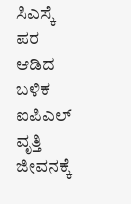ಸಿಎಸ್ಕೆ ಪರ ಆಡಿದ ಬಳಿಕ ಐಪಿಎಲ್ ವೃತ್ತಿ ಜೀವನಕ್ಕೆ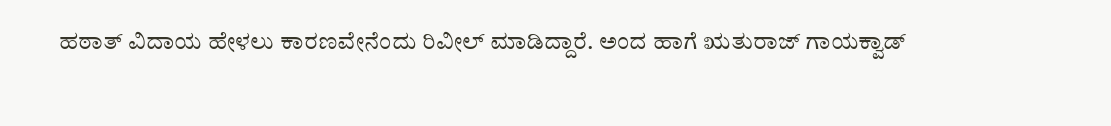ಹಠಾತ್ ವಿದಾಯ ಹೇಳಲು ಕಾರಣವೇನೆಂದು ರಿವೀಲ್ ಮಾಡಿದ್ದಾರೆ. ಅಂದ ಹಾಗೆ ಋತುರಾಜ್ ಗಾಯಕ್ವಾಡ್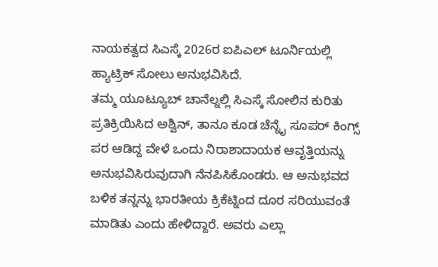ನಾಯಕತ್ವದ ಸಿಎಸ್ಕೆ 2026ರ ಐಪಿಎಲ್ ಟೂರ್ನಿಯಲ್ಲಿ ಹ್ಯಾಟ್ರಿಕ್ ಸೋಲು ಅನುಭವಿಸಿದೆ.
ತಮ್ಮ ಯೂಟ್ಯೂಬ್ ಚಾನೆಲ್ನಲ್ಲಿ ಸಿಎಸ್ಕೆ ಸೋಲಿನ ಕುರಿತು ಪ್ರತಿಕ್ರಿಯಿಸಿದ ಅಶ್ವಿನ್, ತಾನೂ ಕೂಡ ಚೆನ್ನೈ ಸೂಪರ್ ಕಿಂಗ್ಸ್ ಪರ ಆಡಿದ್ದ ವೇಳೆ ಒಂದು ನಿರಾಶಾದಾಯಕ ಆವೃತ್ತಿಯನ್ನು ಅನುಭವಿಸಿರುವುದಾಗಿ ನೆನಪಿಸಿಕೊಂಡರು. ಆ ಅನುಭವದ ಬಳಿಕ ತನ್ನನ್ನು ಭಾರತೀಯ ಕ್ರಿಕೆಟ್ನಿಂದ ದೂರ ಸರಿಯುವಂತೆ ಮಾಡಿತು ಎಂದು ಹೇಳಿದ್ದಾರೆ. ಅವರು ಎಲ್ಲಾ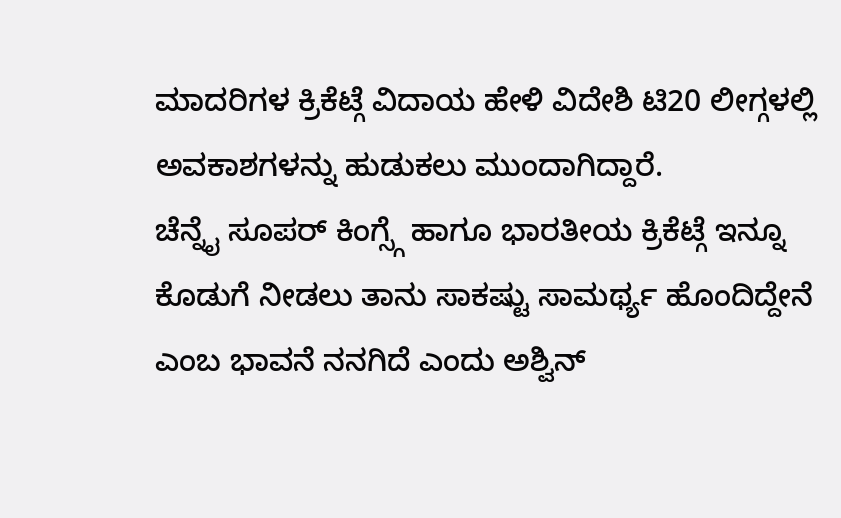ಮಾದರಿಗಳ ಕ್ರಿಕೆಟ್ಗೆ ವಿದಾಯ ಹೇಳಿ ವಿದೇಶಿ ಟಿ20 ಲೀಗ್ಗಳಲ್ಲಿ ಅವಕಾಶಗಳನ್ನು ಹುಡುಕಲು ಮುಂದಾಗಿದ್ದಾರೆ.
ಚೆನ್ನೈ ಸೂಪರ್ ಕಿಂಗ್ಸ್ಗೆ ಹಾಗೂ ಭಾರತೀಯ ಕ್ರಿಕೆಟ್ಗೆ ಇನ್ನೂ ಕೊಡುಗೆ ನೀಡಲು ತಾನು ಸಾಕಷ್ಟು ಸಾಮರ್ಥ್ಯ ಹೊಂದಿದ್ದೇನೆ ಎಂಬ ಭಾವನೆ ನನಗಿದೆ ಎಂದು ಅಶ್ವಿನ್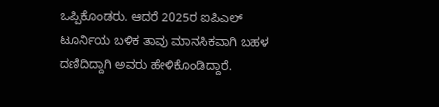ಒಪ್ಪಿಕೊಂಡರು. ಆದರೆ 2025ರ ಐಪಿಎಲ್ ಟೂರ್ನಿಯ ಬಳಿಕ ತಾವು ಮಾನಸಿಕವಾಗಿ ಬಹಳ ದಣಿದಿದ್ದಾಗಿ ಅವರು ಹೇಳಿಕೊಂಡಿದ್ದಾರೆ.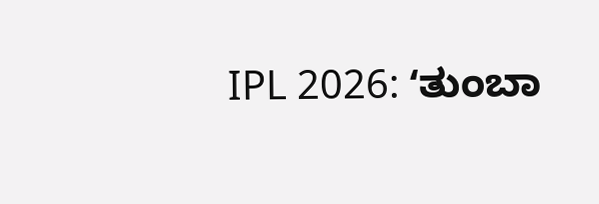IPL 2026: ʻತುಂಬಾ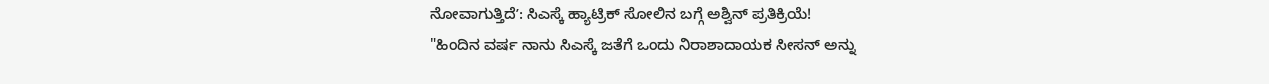ನೋವಾಗುತ್ತಿದೆʼ: ಸಿಎಸ್ಕೆ ಹ್ಯಾಟ್ರಿಕ್ ಸೋಲಿನ ಬಗ್ಗೆ ಅಶ್ವಿನ್ ಪ್ರತಿಕ್ರಿಯೆ!
"ಹಿಂದಿನ ವರ್ಷ ನಾನು ಸಿಎಸ್ಕೆ ಜತೆಗೆ ಒಂದು ನಿರಾಶಾದಾಯಕ ಸೀಸನ್ ಅನ್ನು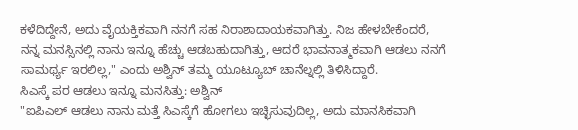ಕಳೆದಿದ್ದೇನೆ, ಅದು ವೈಯಕ್ತಿಕವಾಗಿ ನನಗೆ ಸಹ ನಿರಾಶಾದಾಯಕವಾಗಿತ್ತು. ನಿಜ ಹೇಳಬೇಕೆಂದರೆ, ನನ್ನ ಮನಸ್ಸಿನಲ್ಲಿ ನಾನು ಇನ್ನೂ ಹೆಚ್ಚು ಆಡಬಹುದಾಗಿತ್ತು, ಆದರೆ ಭಾವನಾತ್ಮಕವಾಗಿ ಆಡಲು ನನಗೆ ಸಾಮರ್ಥ್ಯ ಇರಲಿಲ್ಲ," ಎಂದು ಅಶ್ವಿನ್ ತಮ್ಮ ಯೂಟ್ಯೂಬ್ ಚಾನೆಲ್ನಲ್ಲಿ ತಿಳಿಸಿದ್ದಾರೆ.
ಸಿಎಸ್ಕೆ ಪರ ಆಡಲು ಇನ್ನೂ ಮನಸಿತ್ತು: ಅಶ್ವಿನ್
"ಐಪಿಎಲ್ ಆಡಲು ನಾನು ಮತ್ತೆ ಸಿಎಸ್ಕೆಗೆ ಹೋಗಲು ಇಚ್ಛಿಸುವುದಿಲ್ಲ, ಅದು ಮಾನಸಿಕವಾಗಿ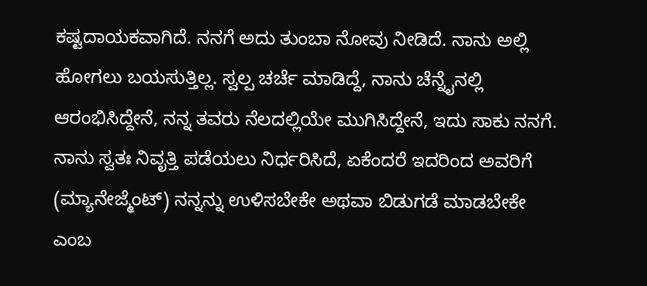ಕಷ್ಟದಾಯಕವಾಗಿದೆ. ನನಗೆ ಅದು ತುಂಬಾ ನೋವು ನೀಡಿದೆ. ನಾನು ಅಲ್ಲಿ ಹೋಗಲು ಬಯಸುತ್ತಿಲ್ಲ. ಸ್ವಲ್ಪ ಚರ್ಚೆ ಮಾಡಿದ್ದೆ, ನಾನು ಚೆನ್ನೈನಲ್ಲಿ ಆರಂಭಿಸಿದ್ದೇನೆ, ನನ್ನ ತವರು ನೆಲದಲ್ಲಿಯೇ ಮುಗಿಸಿದ್ದೇನೆ, ಇದು ಸಾಕು ನನಗೆ. ನಾನು ಸ್ವತಃ ನಿವೃತ್ತಿ ಪಡೆಯಲು ನಿರ್ಧರಿಸಿದೆ, ಏಕೆಂದರೆ ಇದರಿಂದ ಅವರಿಗೆ (ಮ್ಯಾನೇಜ್ಮೆಂಟ್) ನನ್ನನ್ನು ಉಳಿಸಬೇಕೇ ಅಥವಾ ಬಿಡುಗಡೆ ಮಾಡಬೇಕೇ ಎಂಬ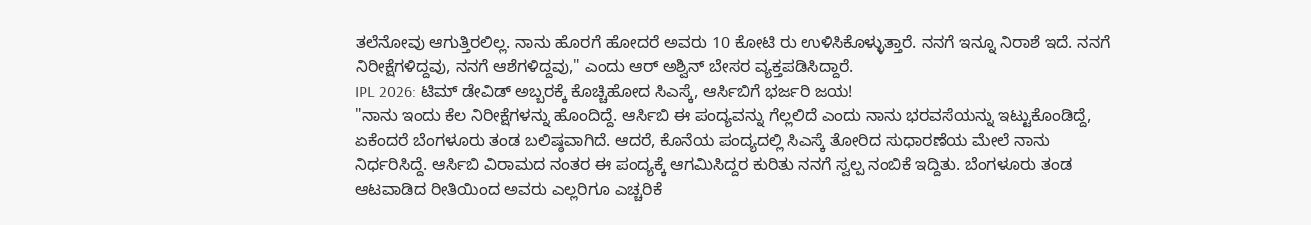ತಲೆನೋವು ಆಗುತ್ತಿರಲಿಲ್ಲ. ನಾನು ಹೊರಗೆ ಹೋದರೆ ಅವರು 10 ಕೋಟಿ ರು ಉಳಿಸಿಕೊಳ್ಳುತ್ತಾರೆ. ನನಗೆ ಇನ್ನೂ ನಿರಾಶೆ ಇದೆ. ನನಗೆ ನಿರೀಕ್ಷೆಗಳಿದ್ದವು, ನನಗೆ ಆಶೆಗಳಿದ್ದವು," ಎಂದು ಆರ್ ಅಶ್ವಿನ್ ಬೇಸರ ವ್ಯಕ್ತಪಡಿಸಿದ್ದಾರೆ.
IPL 2026: ಟಿಮ್ ಡೇವಿಡ್ ಅಬ್ಬರಕ್ಕೆ ಕೊಚ್ಚಿಹೋದ ಸಿಎಸ್ಕೆ, ಆರ್ಸಿಬಿಗೆ ಭರ್ಜರಿ ಜಯ!
"ನಾನು ಇಂದು ಕೆಲ ನಿರೀಕ್ಷೆಗಳನ್ನು ಹೊಂದಿದ್ದೆ. ಆರ್ಸಿಬಿ ಈ ಪಂದ್ಯವನ್ನು ಗೆಲ್ಲಲಿದೆ ಎಂದು ನಾನು ಭರವಸೆಯನ್ನು ಇಟ್ಟುಕೊಂಡಿದ್ದೆ, ಏಕೆಂದರೆ ಬೆಂಗಳೂರು ತಂಡ ಬಲಿಷ್ಠವಾಗಿದೆ. ಆದರೆ, ಕೊನೆಯ ಪಂದ್ಯದಲ್ಲಿ ಸಿಎಸ್ಕೆ ತೋರಿದ ಸುಧಾರಣೆಯ ಮೇಲೆ ನಾನು ನಿರ್ಧರಿಸಿದ್ದೆ. ಆರ್ಸಿಬಿ ವಿರಾಮದ ನಂತರ ಈ ಪಂದ್ಯಕ್ಕೆ ಆಗಮಿಸಿದ್ದರ ಕುರಿತು ನನಗೆ ಸ್ವಲ್ಪ ನಂಬಿಕೆ ಇದ್ದಿತು. ಬೆಂಗಳೂರು ತಂಡ ಆಟವಾಡಿದ ರೀತಿಯಿಂದ ಅವರು ಎಲ್ಲರಿಗೂ ಎಚ್ಚರಿಕೆ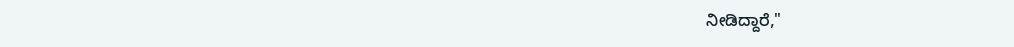ನೀಡಿದ್ದಾರೆ,"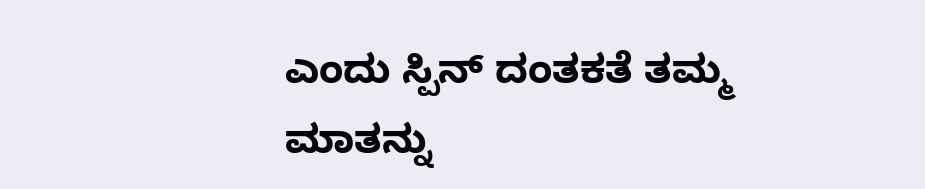ಎಂದು ಸ್ಪಿನ್ ದಂತಕತೆ ತಮ್ಮ ಮಾತನ್ನು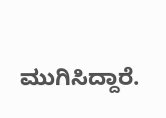ಮುಗಿಸಿದ್ದಾರೆ.